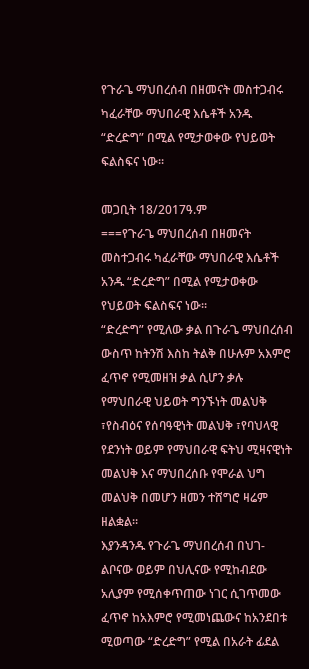የጉራጌ ማህበረሰብ በዘመናት መስተጋብሩ ካፈራቸው ማህበራዊ እሴቶች አንዱ “ድረድግ” በሚል የሚታወቀው የህይወት ፍልስፍና ነው፡፡

መጋቢት 18/2017ዓ.ም
===የጉራጌ ማህበረሰብ በዘመናት መስተጋብሩ ካፈራቸው ማህበራዊ እሴቶች አንዱ “ድረድግ” በሚል የሚታወቀው የህይወት ፍልስፍና ነው፡፡
“ድረድግ” የሚለው ቃል በጉራጌ ማህበረሰብ ውስጥ ከትንሽ እስከ ትልቅ በሁሉም አእምሮ ፈጥኖ የሚመዘዝ ቃል ሲሆን ቃሉ የማህበራዊ ህይወት ግንኙነት መልህቅ ፣የስብዕና የሰባዓዊነት መልህቅ ፣የባህላዊ የደንነት ወይም የማህበራዊ ፍትህ ሚዛናዊነት መልህቅ እና ማህበረሰቡ የሞራል ህግ መልህቅ በመሆን ዘመን ተሸግሮ ዛሬም ዘልቋል።
እያንዳንዱ የጉራጌ ማህበረሰብ በህገ- ልቦናው ወይም በህሊናው የሚከብደው አሊያም የሚሰቀጥጠው ነገር ሲገጥመው ፈጥኖ ከአእምሮ የሚመነጨውና ከአንደበቱ ሚወጣው “ድረድግ” የሚል በአራት ፊደል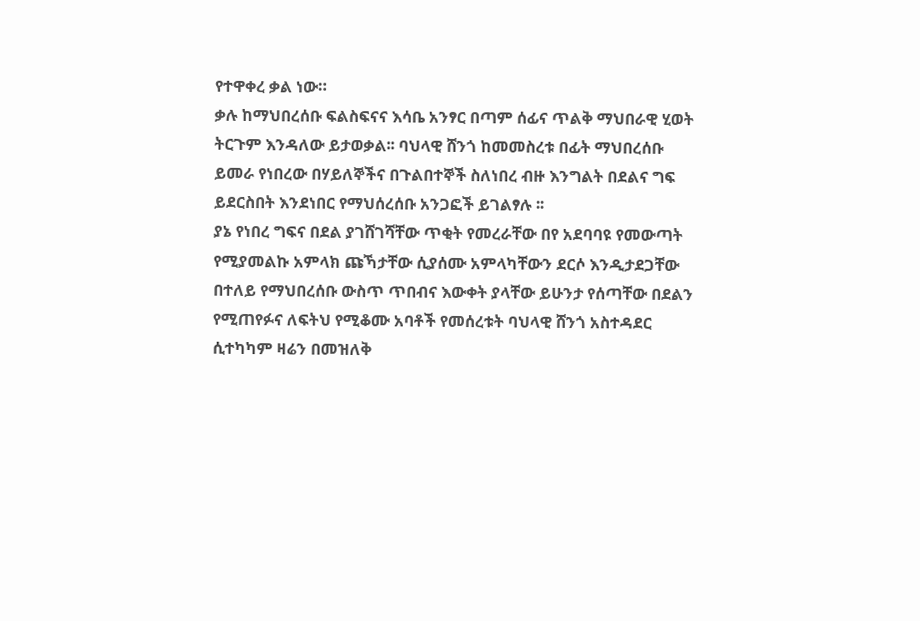የተዋቀረ ቃል ነው።
ቃሉ ከማህበረሰቡ ፍልስፍናና እሳቤ አንፃር በጣም ሰፊና ጥልቅ ማህበራዊ ሂወት ትርጉም እንዳለው ይታወቃል፡፡ ባህላዊ ሸንጎ ከመመስረቱ በፊት ማህበረሰቡ ይመራ የነበረው በሃይለኞችና በጉልበተኞች ስለነበረ ብዙ እንግልት በደልና ግፍ ይደርስበት እንደነበር የማህሰረሰቡ አንጋፎች ይገልፃሉ ፡፡
ያኔ የነበረ ግፍና በደል ያገሸገሻቸው ጥቂት የመረራቸው በየ አደባባዩ የመውጣት የሚያመልኩ አምላክ ጩኻታቸው ሲያሰሙ አምላካቸውን ደርሶ እንዲታደጋቸው በተለይ የማህበረሰቡ ውስጥ ጥበብና እውቀት ያላቸው ይሁንታ የሰጣቸው በደልን የሚጠየፉና ለፍትህ የሚቆሙ አባቶች የመሰረቱት ባህላዊ ሸንጎ አስተዳደር ሲተካካም ዛሬን በመዝለቅ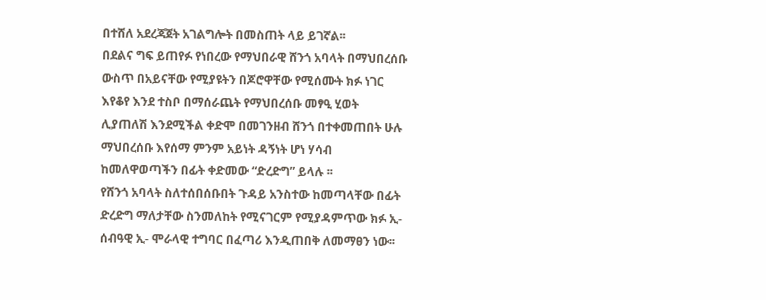በተሸለ አደረጃጀት አገልግሎት በመስጠት ላይ ይገኛል፡፡
በደልና ግፍ ይጠየፉ የነበረው የማህበራዊ ሸንጎ አባላት በማህበረሰቡ ውስጥ በአይናቸው የሚያዩትን በጆሮዋቸው የሚሰሙት ክፉ ነገር እየቆየ እንደ ተስቦ በማሰራጨት የማህበረሰቡ መፃዒ ሂወት ሊያጠለሽ እንደሚችል ቀድሞ በመገንዘብ ሸንጎ በተቀመጠበት ሁሉ ማህበረሰቡ እየሰማ ምንም አይነት ዳኝነት ሆነ ሃሳብ ከመለዋወጣችን በፊት ቀድመው “ድረድግ” ይላሉ ፡፡
የሸንጎ አባላት ስለተሰበሰቡበት ጉዳይ አንስተው ከመጣላቸው በፊት ድረድግ ማለታቸው ስንመለከት የሚናገርም የሚያዳምጥው ክፉ ኢ-ሰብዓዊ ኢ- ሞራላዊ ተግባር በፈጣሪ እንዲጠበቅ ለመማፀን ነው፡፡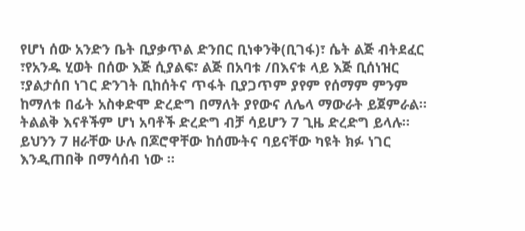የሆነ ሰው አንድን ቤት ቢያቃጥል ድንበር ቢነቀንቅ(ቢገፋ)፣ ሴት ልጅ ብትደፈር ፣የአንዱ ሂወት በሰው እጅ ሲያልፍ፣ ልጅ በአባቱ /በእናቱ ላይ እጅ ቢሰነዝር ፣ያልታሰበ ነገር ድንገት ቢከሰትና ጥፋት ቢያጋጥም ያየም የሰማም ምንም ከማለቱ በፊት አስቀድሞ ድረድግ በማለት ያየውና ለሌላ ማውራት ይጀምራል፡፡
ትልልቅ እናቶችም ሆነ አባቶች ድረድግ ብቻ ሳይሆን 7 ጊዜ ድረድግ ይላሉ፡፡
ይህንን 7 ዘራቸው ሁሉ በጆሮዋቸው ከሰሙትና ባይናቸው ካዩት ክፉ ነገር እንዲጠበቅ በማሳሰብ ነው ፡፡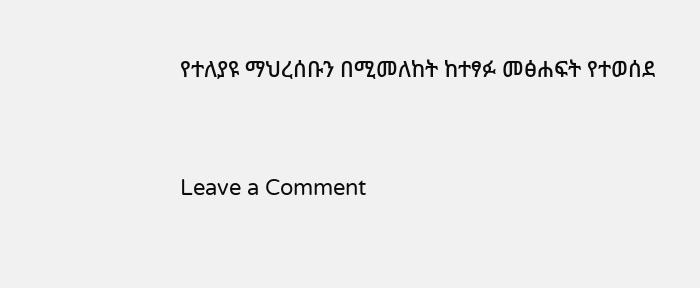የተለያዩ ማህረሰቡን በሚመለከት ከተፃፉ መፅሐፍት የተወሰደ


Leave a Comment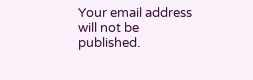Your email address will not be published.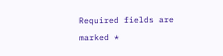Required fields are marked *